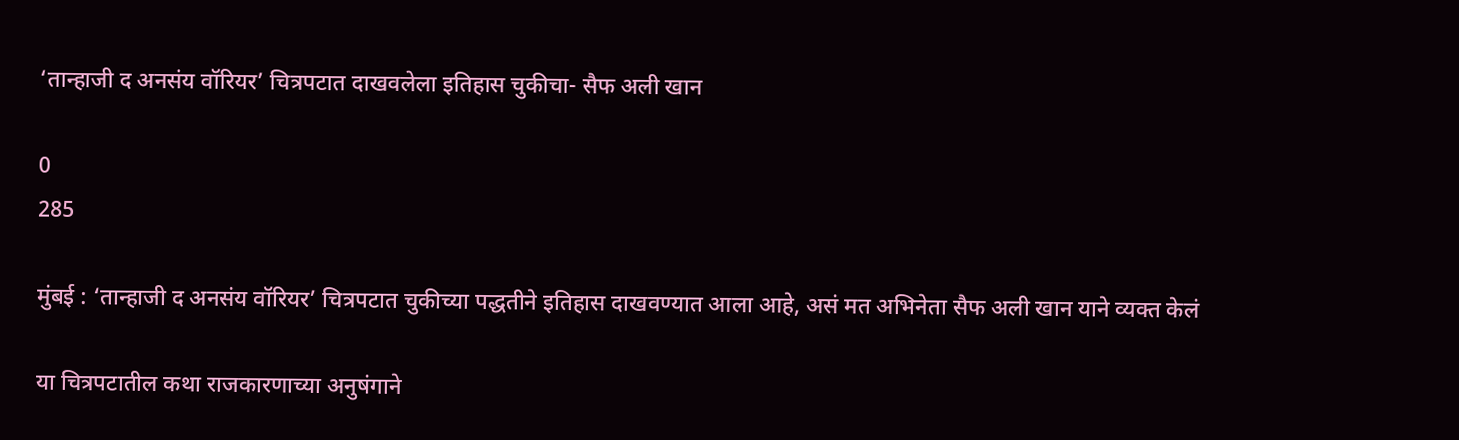‘तान्हाजी द अनसंय वॉरियर’ चित्रपटात दाखवलेला इतिहास चुकीचा- सैफ अली खान

0
285

मुंबई : ‘तान्हाजी द अनसंय वॉरियर’ चित्रपटात चुकीच्या पद्धतीने इतिहास दाखवण्यात आला आहे, असं मत अभिनेता सैफ अली खान याने व्यक्त केलं

या चित्रपटातील कथा राजकारणाच्या अनुषंगाने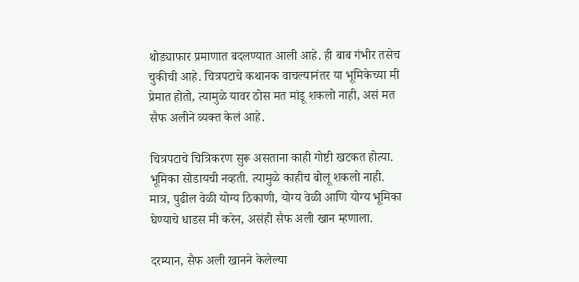थोड्याफार प्रमाणात बदलण्यात आली आहे. ही बाब गंभीर तसेच चुकीची आहे. चित्रपटाचे कथानक वाचल्यानंतर या भूमिकेच्या मी प्रेमात होतो, त्यामुळे यावर ठोस मत मांडू शकलो नाही, असं मत सैफ अलीने व्यक्त केलं आहे.

चित्रपटाचे चित्रिकरण सुरू असताना काही गोष्टी खटकत होत्या. भूमिका सोडायची नव्हती. त्यामुळे काहीच बोलू शकलो नाही. मात्र, पुढील वेळी योग्य ठिकाणी, योग्य वेळी आणि योग्य भूमिका घेण्याचे धाडस मी करेन, असंही सैफ अली खान म्हणाला.

दरम्यान, सैफ अली खानने केलेल्या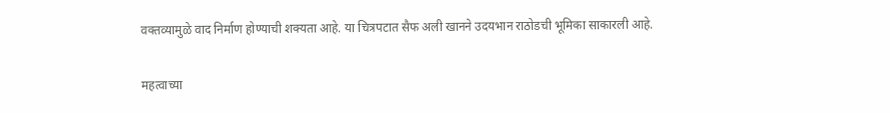वक्तव्यामुळे वाद निर्माण होण्याची शक्यता आहे. या चित्रपटात सैफ अली खानने उदयभान राठोडची भूमिका साकारली आहे.

महत्वाच्या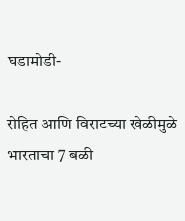घडामोडी-

रोहित आणि विराटच्या खेळीमुळे भारताचा 7 बळी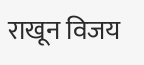राखून विजय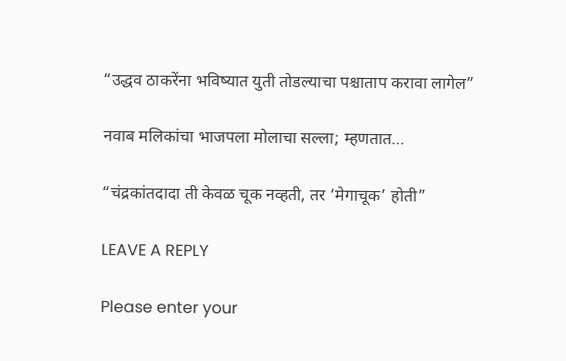“उद्धव ठाकरेंना भविष्यात युती तोडल्याचा पश्चाताप करावा लागेल”

नवाब मलिकांचा भाजपला मोलाचा सल्ला; म्हणतात…

“चंद्रकांतदादा ती केवळ चूक नव्हती, तर ‘मेगाचूक’ होती”

LEAVE A REPLY

Please enter your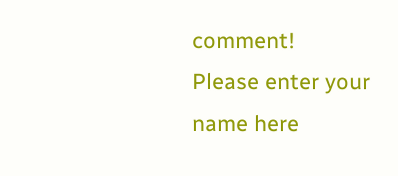comment!
Please enter your name here